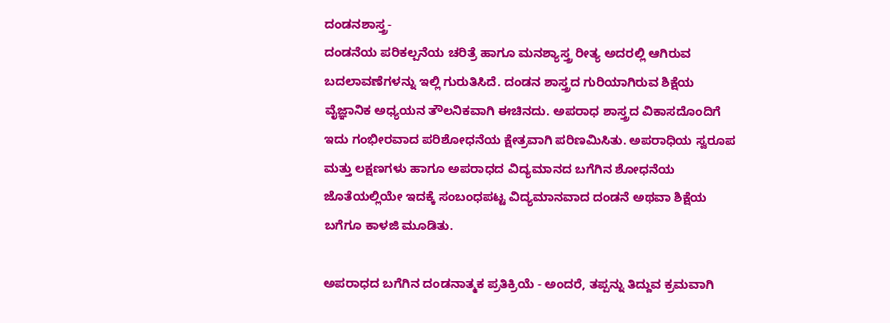ದಂಡನಶಾಸ್ತ್ರ-
ದಂಡನೆಯ ಪರಿಕಲ್ಪನೆಯ ಚರಿತ್ರೆ ಹಾಗೂ ಮನಶ್ಯಾಸ್ತ್ರ ರೀತ್ಯ ಅದರಲ್ಲಿ ಆಗಿರುವ ಬದಲಾವಣೆಗಳನ್ನು ಇಲ್ಲಿ ಗುರುತಿಸಿದೆ. ದಂಡನ ಶಾಸ್ತ್ರದ ಗುರಿಯಾಗಿರುವ ಶಿಕ್ಷೆಯ ವೈಜ್ಞಾನಿಕ ಅಧ್ಯಯನ ತೌಲನಿಕವಾಗಿ ಈಚಿನದು. ಅಪರಾಧ ಶಾಸ್ತ್ರದ ವಿಕಾಸದೊಂದಿಗೆ ಇದು ಗಂಭೀರವಾದ ಪರಿಶೋಧನೆಯ ಕ್ಷೇತ್ರವಾಗಿ ಪರಿಣಮಿಸಿತು. ಅಪರಾಧಿಯ ಸ್ವರೂಪ ಮತ್ತು ಲಕ್ಷಣಗಳು ಹಾಗೂ ಅಪರಾಧದ ವಿದ್ಯಮಾನದ ಬಗೆಗಿನ ಶೋಧನೆಯ ಜೊತೆಯಲ್ಲಿಯೇ ಇದಕ್ಕೆ ಸಂಬಂಧಪಟ್ಟ ವಿದ್ಯಮಾನವಾದ ದಂಡನೆ ಅಥವಾ ಶಿಕ್ಷೆಯ ಬಗೆಗೂ ಕಾಳಜಿ ಮೂಡಿತು.

ಅಪರಾಧದ ಬಗೆಗಿನ ದಂಡನಾತ್ಮಕ ಪ್ರತಿಕ್ರಿಯೆ - ಅಂದರೆ, ತಪ್ಪನ್ನು ತಿದ್ದುವ ಕ್ರಮವಾಗಿ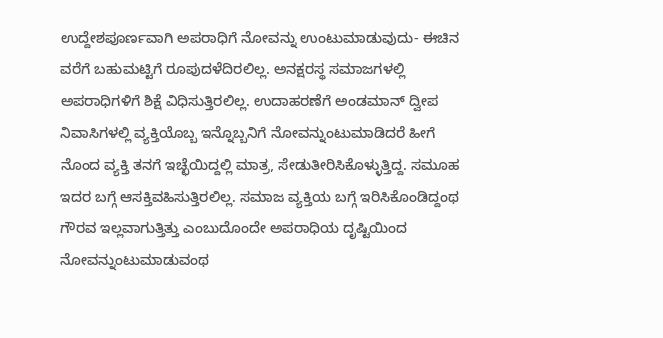ಉದ್ದೇಶಪೂರ್ಣವಾಗಿ ಅಪರಾಧಿಗೆ ನೋವನ್ನು ಉಂಟುಮಾಡುವುದು- ಈಚಿನ ವರೆಗೆ ಬಹುಮಟ್ಟಿಗೆ ರೂಪುದಳೆದಿರಲಿಲ್ಲ. ಅನಕ್ಷರಸ್ಥ ಸಮಾಜಗಳಲ್ಲಿ ಅಪರಾಧಿಗಳಿಗೆ ಶಿಕ್ಷೆ ವಿಧಿಸುತ್ತಿರಲಿಲ್ಲ. ಉದಾಹರಣೆಗೆ ಅಂಡಮಾನ್ ದ್ವೀಪ ನಿವಾಸಿಗಳಲ್ಲಿ ವ್ಯಕ್ತಿಯೊಬ್ಬ ಇನ್ನೊಬ್ಬನಿಗೆ ನೋವನ್ನುಂಟುಮಾಡಿದರೆ ಹೀಗೆ ನೊಂದ ವ್ಯಕ್ತಿ ತನಗೆ ಇಚ್ಛೆಯಿದ್ದಲ್ಲಿ ಮಾತ್ರ, ಸೇಡುತೀರಿಸಿಕೊಳ್ಳುತ್ತಿದ್ದ. ಸಮೂಹ ಇದರ ಬಗ್ಗೆ ಆಸಕ್ತಿವಹಿಸುತ್ತಿರಲಿಲ್ಲ. ಸಮಾಜ ವ್ಯಕ್ತಿಯ ಬಗ್ಗೆ ಇರಿಸಿಕೊಂಡಿದ್ದಂಥ ಗೌರವ ಇಲ್ಲವಾಗುತ್ತಿತ್ತು ಎಂಬುದೊಂದೇ ಅಪರಾಧಿಯ ದೃಷ್ಟಿಯಿಂದ ನೋವನ್ನುಂಟುಮಾಡುವಂಥ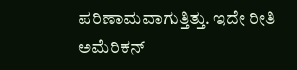ಪರಿಣಾಮವಾಗುತ್ತಿತ್ತು. ಇದೇ ರೀತಿ ಅಮೆರಿಕನ್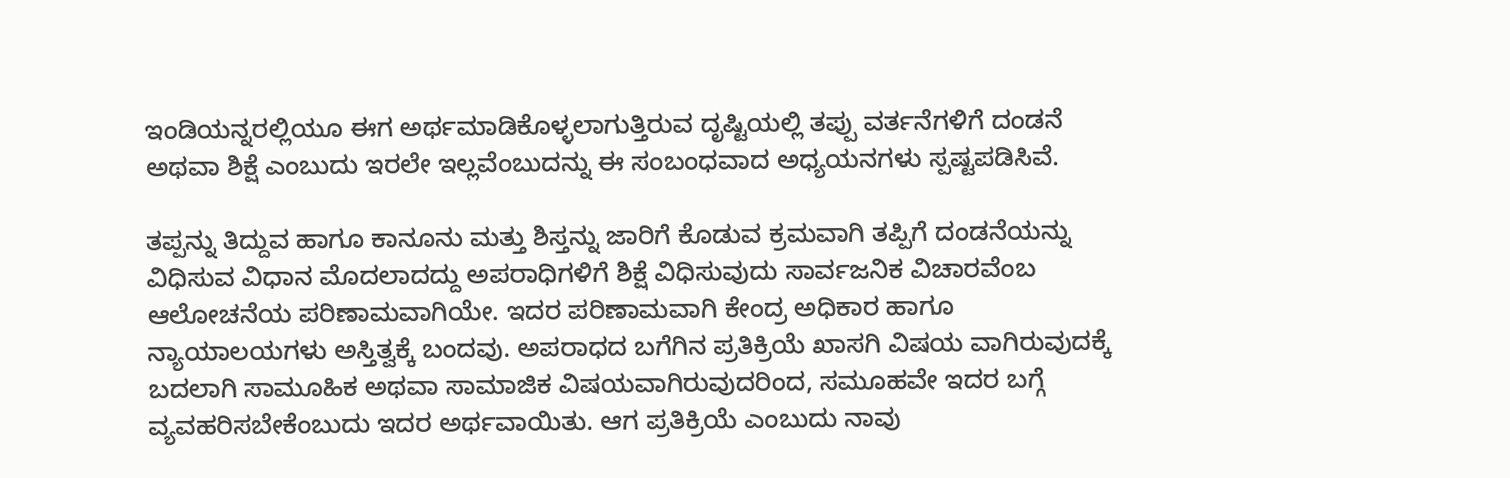ಇಂಡಿಯನ್ನರಲ್ಲಿಯೂ ಈಗ ಅರ್ಥಮಾಡಿಕೊಳ್ಳಲಾಗುತ್ತಿರುವ ದೃಷ್ಟಿಯಲ್ಲಿ ತಪ್ಪು ವರ್ತನೆಗಳಿಗೆ ದಂಡನೆ ಅಥವಾ ಶಿಕ್ಷೆ ಎಂಬುದು ಇರಲೇ ಇಲ್ಲವೆಂಬುದನ್ನು ಈ ಸಂಬಂಧವಾದ ಅಧ್ಯಯನಗಳು ಸ್ಪಷ್ಟಪಡಿಸಿವೆ.

ತಪ್ಪನ್ನು ತಿದ್ದುವ ಹಾಗೂ ಕಾನೂನು ಮತ್ತು ಶಿಸ್ತನ್ನು ಜಾರಿಗೆ ಕೊಡುವ ಕ್ರಮವಾಗಿ ತಪ್ಪಿಗೆ ದಂಡನೆಯನ್ನು ವಿಧಿಸುವ ವಿಧಾನ ಮೊದಲಾದದ್ದು ಅಪರಾಧಿಗಳಿಗೆ ಶಿಕ್ಷೆ ವಿಧಿಸುವುದು ಸಾರ್ವಜನಿಕ ವಿಚಾರವೆಂಬ ಆಲೋಚನೆಯ ಪರಿಣಾಮವಾಗಿಯೇ. ಇದರ ಪರಿಣಾಮವಾಗಿ ಕೇಂದ್ರ ಅಧಿಕಾರ ಹಾಗೂ ನ್ಯಾಯಾಲಯಗಳು ಅಸ್ತಿತ್ವಕ್ಕೆ ಬಂದವು. ಅಪರಾಧದ ಬಗೆಗಿನ ಪ್ರತಿಕ್ರಿಯೆ ಖಾಸಗಿ ವಿಷಯ ವಾಗಿರುವುದಕ್ಕೆ ಬದಲಾಗಿ ಸಾಮೂಹಿಕ ಅಥವಾ ಸಾಮಾಜಿಕ ವಿಷಯವಾಗಿರುವುದರಿಂದ, ಸಮೂಹವೇ ಇದರ ಬಗ್ಗೆ ವ್ಯವಹರಿಸಬೇಕೆಂಬುದು ಇದರ ಅರ್ಥವಾಯಿತು. ಆಗ ಪ್ರತಿಕ್ರಿಯೆ ಎಂಬುದು ನಾವು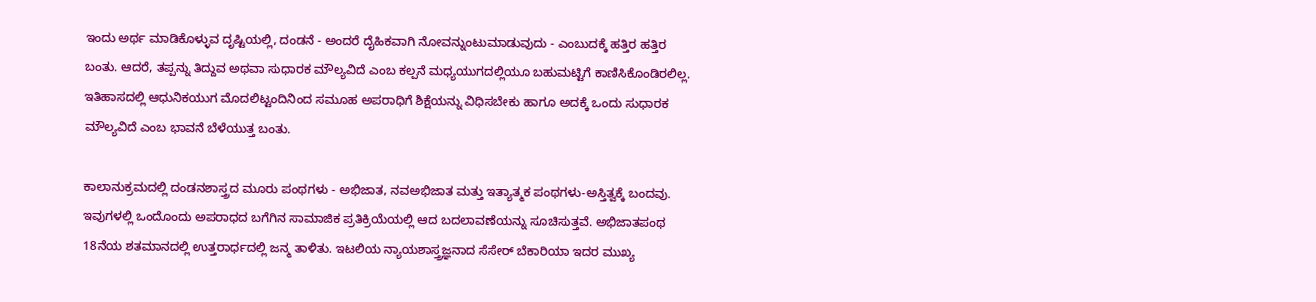ಇಂದು ಅರ್ಥ ಮಾಡಿಕೊಳ್ಳುವ ದೃಷ್ಟಿಯಲ್ಲಿ, ದಂಡನೆ - ಅಂದರೆ ದೈಹಿಕವಾಗಿ ನೋವನ್ನುಂಟುಮಾಡುವುದು - ಎಂಬುದಕ್ಕೆ ಹತ್ತಿರ ಹತ್ತಿರ ಬಂತು. ಆದರೆ, ತಪ್ಪನ್ನು ತಿದ್ದುವ ಅಥವಾ ಸುಧಾರಕ ಮೌಲ್ಯವಿದೆ ಎಂಬ ಕಲ್ಪನೆ ಮಧ್ಯಯುಗದಲ್ಲಿಯೂ ಬಹುಮಟ್ಟಿಗೆ ಕಾಣಿಸಿಕೊಂಡಿರಲಿಲ್ಲ. ಇತಿಹಾಸದಲ್ಲಿ ಆಧುನಿಕಯುಗ ಮೊದಲಿಟ್ಟಂದಿನಿಂದ ಸಮೂಹ ಅಪರಾಧಿಗೆ ಶಿಕ್ಷೆಯನ್ನು ವಿಧಿಸಬೇಕು ಹಾಗೂ ಅದಕ್ಕೆ ಒಂದು ಸುಧಾರಕ ಮೌಲ್ಯವಿದೆ ಎಂಬ ಭಾವನೆ ಬೆಳೆಯುತ್ತ ಬಂತು.

ಕಾಲಾನುಕ್ರಮದಲ್ಲಿ ದಂಡನಶಾಸ್ತ್ರದ ಮೂರು ಪಂಥಗಳು - ಅಭಿಜಾತ, ನವಅಭಿಜಾತ ಮತ್ತು ಇತ್ಯಾತ್ಮಕ ಪಂಥಗಳು-ಅಸ್ತಿತ್ವಕ್ಕೆ ಬಂದವು. ಇವುಗಳಲ್ಲಿ ಒಂದೊಂದು ಅಪರಾಧದ ಬಗೆಗಿನ ಸಾಮಾಜಿಕ ಪ್ರತಿಕ್ರಿಯೆಯಲ್ಲಿ ಆದ ಬದಲಾವಣೆಯನ್ನು ಸೂಚಿಸುತ್ತವೆ. ಅಭಿಜಾತಪಂಥ 18ನೆಯ ಶತಮಾನದಲ್ಲಿ ಉತ್ತರಾರ್ಧದಲ್ಲಿ ಜನ್ಮ ತಾಳಿತು. ಇಟಲಿಯ ನ್ಯಾಯಶಾಸ್ತ್ರಜ್ಞನಾದ ಸೆಸೇರ್ ಬೆಕಾರಿಯಾ ಇದರ ಮುಖ್ಯ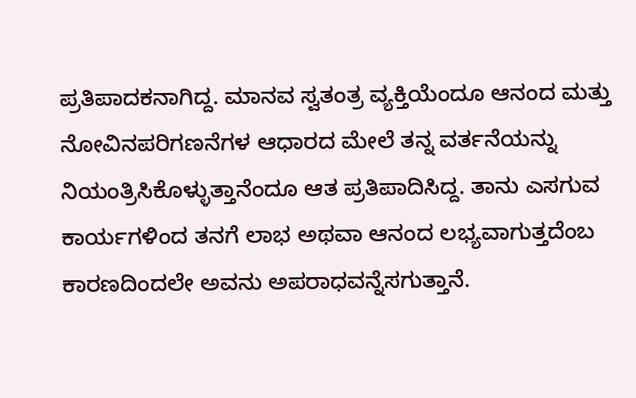ಪ್ರತಿಪಾದಕನಾಗಿದ್ದ. ಮಾನವ ಸ್ವತಂತ್ರ ವ್ಯಕ್ತಿಯೆಂದೂ ಆನಂದ ಮತ್ತು ನೋವಿನಪರಿಗಣನೆಗಳ ಆಧಾರದ ಮೇಲೆ ತನ್ನ ವರ್ತನೆಯನ್ನು ನಿಯಂತ್ರಿಸಿಕೊಳ್ಳುತ್ತಾನೆಂದೂ ಆತ ಪ್ರತಿಪಾದಿಸಿದ್ದ. ತಾನು ಎಸಗುವ ಕಾರ್ಯಗಳಿಂದ ತನಗೆ ಲಾಭ ಅಥವಾ ಆನಂದ ಲಭ್ಯವಾಗುತ್ತದೆಂಬ ಕಾರಣದಿಂದಲೇ ಅವನು ಅಪರಾಧವನ್ನೆಸಗುತ್ತಾನೆ.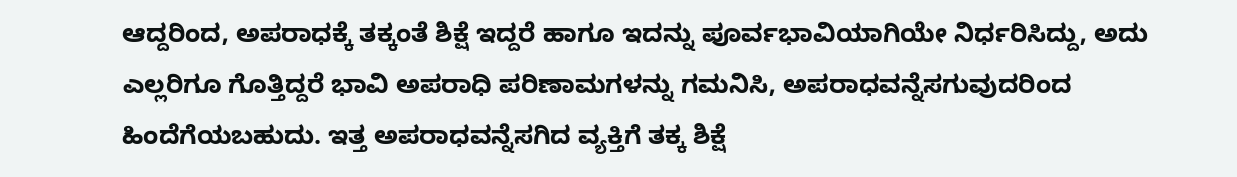ಆದ್ದರಿಂದ, ಅಪರಾಧಕ್ಕೆ ತಕ್ಕಂತೆ ಶಿಕ್ಷೆ ಇದ್ದರೆ ಹಾಗೂ ಇದನ್ನು ಪೂರ್ವಭಾವಿಯಾಗಿಯೇ ನಿರ್ಧರಿಸಿದ್ದು, ಅದು ಎಲ್ಲರಿಗೂ ಗೊತ್ತಿದ್ದರೆ ಭಾವಿ ಅಪರಾಧಿ ಪರಿಣಾಮಗಳನ್ನು ಗಮನಿಸಿ, ಅಪರಾಧವನ್ನೆಸಗುವುದರಿಂದ ಹಿಂದೆಗೆಯಬಹುದು. ಇತ್ತ ಅಪರಾಧವನ್ನೆಸಗಿದ ವ್ಯಕ್ತಿಗೆ ತಕ್ಕ ಶಿಕ್ಷೆ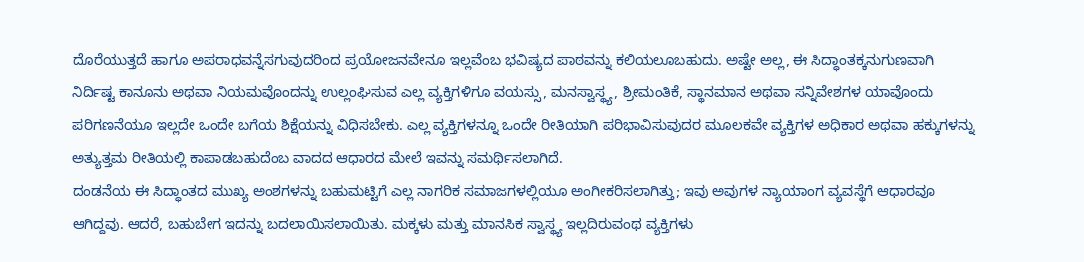ದೊರೆಯುತ್ತದೆ ಹಾಗೂ ಅಪರಾಧವನ್ನೆಸಗುವುದರಿಂದ ಪ್ರಯೋಜನವೇನೂ ಇಲ್ಲವೆಂಬ ಭವಿಷ್ಯದ ಪಾಠವನ್ನು ಕಲಿಯಲೂಬಹುದು. ಅಷ್ಟೇ ಅಲ್ಲ, ಈ ಸಿದ್ಧಾಂತಕ್ಕನುಗುಣವಾಗಿ ನಿರ್ದಿಷ್ಟ ಕಾನೂನು ಅಥವಾ ನಿಯಮವೊಂದನ್ನು ಉಲ್ಲಂಘಿಸುವ ಎಲ್ಲ ವ್ಯಕ್ತಿಗಳಿಗೂ ವಯಸ್ಸು, ಮನಸ್ವಾಸ್ಥ್ಯ, ಶ್ರೀಮಂತಿಕೆ, ಸ್ಥಾನಮಾನ ಅಥವಾ ಸನ್ನಿವೇಶಗಳ ಯಾವೊಂದು ಪರಿಗಣನೆಯೂ ಇಲ್ಲದೇ ಒಂದೇ ಬಗೆಯ ಶಿಕ್ಷೆಯನ್ನು ವಿಧಿಸಬೇಕು. ಎಲ್ಲ ವ್ಯಕ್ತಿಗಳನ್ನೂ ಒಂದೇ ರೀತಿಯಾಗಿ ಪರಿಭಾವಿಸುವುದರ ಮೂಲಕವೇ ವ್ಯಕ್ತಿಗಳ ಅಧಿಕಾರ ಅಥವಾ ಹಕ್ಕುಗಳನ್ನು ಅತ್ಯುತ್ತಮ ರೀತಿಯಲ್ಲಿ ಕಾಪಾಡಬಹುದೆಂಬ ವಾದದ ಆಧಾರದ ಮೇಲೆ ಇವನ್ನು ಸಮರ್ಥಿಸಲಾಗಿದೆ.
ದಂಡನೆಯ ಈ ಸಿದ್ಧಾಂತದ ಮುಖ್ಯ ಅಂಶಗಳನ್ನು ಬಹುಮಟ್ಟಿಗೆ ಎಲ್ಲ ನಾಗರಿಕ ಸಮಾಜಗಳಲ್ಲಿಯೂ ಅಂಗೀಕರಿಸಲಾಗಿತ್ತು; ಇವು ಅವುಗಳ ನ್ಯಾಯಾಂಗ ವ್ಯವಸ್ಥೆಗೆ ಆಧಾರವೂ ಆಗಿದ್ದವು. ಆದರೆ, ಬಹುಬೇಗ ಇದನ್ನು ಬದಲಾಯಿಸಲಾಯಿತು. ಮಕ್ಕಳು ಮತ್ತು ಮಾನಸಿಕ ಸ್ವಾಸ್ಥ್ಯ ಇಲ್ಲದಿರುವಂಥ ವ್ಯಕ್ತಿಗಳು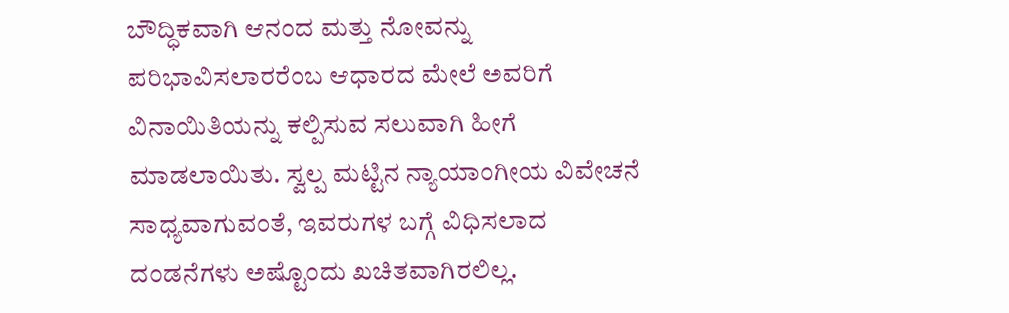ಬೌದ್ಧಿಕವಾಗಿ ಆನಂದ ಮತ್ತು ನೋವನ್ನು ಪರಿಭಾವಿಸಲಾರರೆಂಬ ಆಧಾರದ ಮೇಲೆ ಅವರಿಗೆ ವಿನಾಯಿತಿಯನ್ನು ಕಲ್ಪಿಸುವ ಸಲುವಾಗಿ ಹೀಗೆ ಮಾಡಲಾಯಿತು. ಸ್ವಲ್ಪ ಮಟ್ಟಿನ ನ್ಯಾಯಾಂಗೀಯ ವಿವೇಚನೆ ಸಾಧ್ಯವಾಗುವಂತೆ, ಇವರುಗಳ ಬಗ್ಗೆ ವಿಧಿಸಲಾದ ದಂಡನೆಗಳು ಅಷ್ಟೊಂದು ಖಚಿತವಾಗಿರಲಿಲ್ಲ.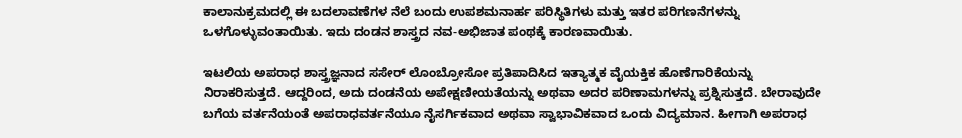ಕಾಲಾನುಕ್ರಮದಲ್ಲಿ ಈ ಬದಲಾವಣೆಗಳ ನೆಲೆ ಬಂದು ಉಪಶಮನಾರ್ಹ ಪರಿಸ್ಥಿತಿಗಳು ಮತ್ತು ಇತರ ಪರಿಗಣನೆಗಳನ್ನು ಒಳಗೊಳ್ಳುವಂತಾಯಿತು. ಇದು ದಂಡನ ಶಾಸ್ತ್ರದ ನವ-ಅಭಿಜಾತ ಪಂಥಕ್ಕೆ ಕಾರಣವಾಯಿತು.

ಇಟಲಿಯ ಅಪರಾಧ ಶಾಸ್ತ್ರಜ್ಞನಾದ ಸಸೇರ್ ಲೊಂಬ್ರೋಸೋ ಪ್ರತಿಪಾದಿಸಿದ ಇತ್ಯಾತ್ಮಕ ವೈಯಕ್ತಿಕ ಹೊಣೆಗಾರಿಕೆಯನ್ನು ನಿರಾಕರಿಸುತ್ತದೆ. ಆದ್ದರಿಂದ, ಅದು ದಂಡನೆಯ ಅಪೇಕ್ಷಣೀಯತೆಯನ್ನು ಅಥವಾ ಅದರ ಪರಿಣಾಮಗಳನ್ನು ಪ್ರಶ್ನಿಸುತ್ತದೆ. ಬೇರಾವುದೇ ಬಗೆಯ ವರ್ತನೆಯಂತೆ ಅಪರಾಧವರ್ತನೆಯೂ ನೈಸರ್ಗಿಕವಾದ ಅಥವಾ ಸ್ವಾಭಾವಿಕವಾದ ಒಂದು ವಿದ್ಯಮಾನ. ಹೀಗಾಗಿ ಅಪರಾಧ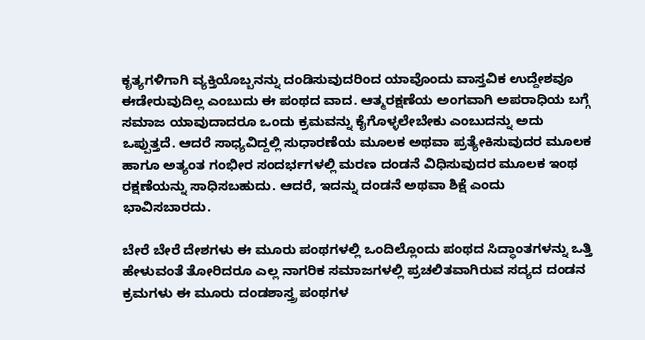ಕೃತ್ಯಗಳಿಗಾಗಿ ವ್ಯಕ್ತಿಯೊಬ್ಬನನ್ನು ದಂಡಿಸುವುದರಿಂದ ಯಾವೊಂದು ವಾಸ್ತವಿಕ ಉದ್ದೇಶವೂ ಈಡೇರುವುದಿಲ್ಲ ಎಂಬುದು ಈ ಪಂಥದ ವಾದ. ಆತ್ಮರಕ್ಷಣೆಯ ಅಂಗವಾಗಿ ಅಪರಾಧಿಯ ಬಗ್ಗೆ ಸಮಾಜ ಯಾವುದಾದರೂ ಒಂದು ಕ್ರಮವನ್ನು ಕೈಗೊಳ್ಳಲೇಬೇಕು ಎಂಬುದನ್ನು ಅದು ಒಪ್ಪುತ್ತದೆ. ಆದರೆ ಸಾಧ್ಯವಿದ್ದಲ್ಲಿ ಸುಧಾರಣೆಯ ಮೂಲಕ ಅಥವಾ ಪ್ರತ್ಯೇಕಿಸುವುದರ ಮೂಲಕ ಹಾಗೂ ಅತ್ಯಂತ ಗಂಭೀರ ಸಂದರ್ಭಗಳಲ್ಲಿ ಮರಣ ದಂಡನೆ ವಿಧಿಸುವುದರ ಮೂಲಕ ಇಂಥ ರಕ್ಷಣೆಯನ್ನು ಸಾಧಿಸಬಹುದು. ಆದರೆ, ಇದನ್ನು ದಂಡನೆ ಅಥವಾ ಶಿಕ್ಷೆ ಎಂದು ಭಾವಿಸಬಾರದು.

ಬೇರೆ ಬೇರೆ ದೇಶಗಳು ಈ ಮೂರು ಪಂಥಗಳಲ್ಲಿ ಒಂದಿಲ್ಲೊಂದು ಪಂಥದ ಸಿದ್ಧಾಂತಗಳನ್ನು ಒತ್ತಿ ಹೇಳುವಂತೆ ತೋರಿದರೂ ಎಲ್ಲ ನಾಗರಿಕ ಸಮಾಜಗಳಲ್ಲಿ ಪ್ರಚಲಿತವಾಗಿರುವ ಸದ್ಯದ ದಂಡನ ಕ್ರಮಗಳು ಈ ಮೂರು ದಂಡಶಾಸ್ತ್ರ ಪಂಥಗಳ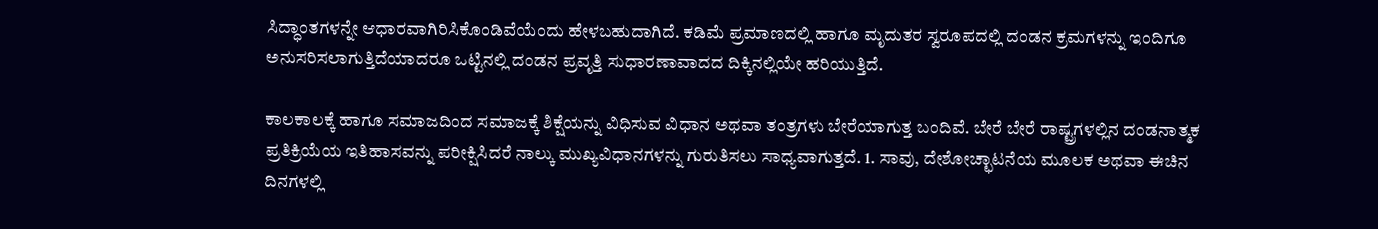ಸಿದ್ಧಾಂತಗಳನ್ನೇ ಆಧಾರವಾಗಿರಿಸಿಕೊಂಡಿವೆಯೆಂದು ಹೇಳಬಹುದಾಗಿದೆ. ಕಡಿಮೆ ಪ್ರಮಾಣದಲ್ಲಿ ಹಾಗೂ ಮೃದುತರ ಸ್ವರೂಪದಲ್ಲಿ ದಂಡನ ಕ್ರಮಗಳನ್ನು ಇಂದಿಗೂ ಅನುಸರಿಸಲಾಗುತ್ತಿದೆಯಾದರೂ ಒಟ್ಟಿನಲ್ಲಿ ದಂಡನ ಪ್ರವೃತ್ತಿ ಸುಧಾರಣಾವಾದದ ದಿಕ್ಕಿನಲ್ಲಿಯೇ ಹರಿಯುತ್ತಿದೆ.

ಕಾಲಕಾಲಕ್ಕೆ ಹಾಗೂ ಸಮಾಜದಿಂದ ಸಮಾಜಕ್ಕೆ ಶಿಕ್ಷೆಯನ್ನು ವಿಧಿಸುವ ವಿಧಾನ ಅಥವಾ ತಂತ್ರಗಳು ಬೇರೆಯಾಗುತ್ತ ಬಂದಿವೆ. ಬೇರೆ ಬೇರೆ ರಾಷ್ಟ್ರಗಳಲ್ಲಿನ ದಂಡನಾತ್ಮಕ ಪ್ರತಿಕ್ರಿಯೆಯ ಇತಿಹಾಸವನ್ನು ಪರೀಕ್ಷಿಸಿದರೆ ನಾಲ್ಕು ಮುಖ್ಯವಿಧಾನಗಳನ್ನು ಗುರುತಿಸಲು ಸಾಧ್ಯವಾಗುತ್ತದೆ. 1. ಸಾವು, ದೇಶೋಚ್ಛಾಟನೆಯ ಮೂಲಕ ಅಥವಾ ಈಚಿನ ದಿನಗಳಲ್ಲಿ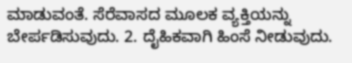ಮಾಡುವಂತೆ. ಸೆರೆವಾಸದ ಮೂಲಕ ವ್ಯಕ್ತಿಯನ್ನು ಬೇರ್ಪಡಿಸುವುದು. 2. ದೈಹಿಕವಾಗಿ ಹಿಂಸೆ ನೀಡುವುದು.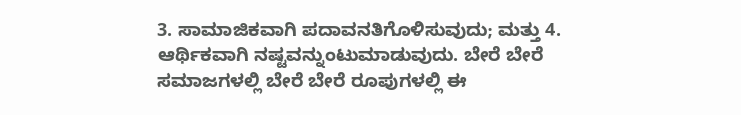3. ಸಾಮಾಜಿಕವಾಗಿ ಪದಾವನತಿಗೊಳಿಸುವುದು; ಮತ್ತು 4. ಆರ್ಥಿಕವಾಗಿ ನಷ್ಟವನ್ನುಂಟುಮಾಡುವುದು. ಬೇರೆ ಬೇರೆ ಸಮಾಜಗಳಲ್ಲಿ ಬೇರೆ ಬೇರೆ ರೂಪುಗಳಲ್ಲಿ ಈ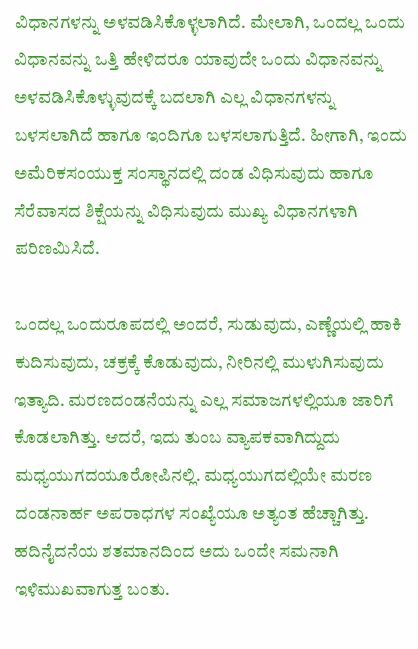ವಿಧಾನಗಳನ್ನು ಅಳವಡಿಸಿಕೊಳ್ಳಲಾಗಿದೆ. ಮೇಲಾಗಿ, ಒಂದಲ್ಲ ಒಂದು ವಿಧಾನವನ್ನು ಒತ್ತಿ ಹೇಳಿದರೂ ಯಾವುದೇ ಒಂದು ವಿಧಾನವನ್ನು ಅಳವಡಿಸಿಕೊಳ್ಳುವುದಕ್ಕೆ ಬದಲಾಗಿ ಎಲ್ಲ ವಿಧಾನಗಳನ್ನು ಬಳಸಲಾಗಿದೆ ಹಾಗೂ ಇಂದಿಗೂ ಬಳಸಲಾಗುತ್ತಿದೆ. ಹೀಗಾಗಿ, ಇಂದು ಅಮೆರಿಕಸಂಯುಕ್ತ ಸಂಸ್ಥಾನದಲ್ಲಿ ದಂಡ ವಿಧಿಸುವುದು ಹಾಗೂ ಸೆರೆವಾಸದ ಶಿಕ್ಷೆಯನ್ನು ವಿಧಿಸುವುದು ಮುಖ್ಯ ವಿಧಾನಗಳಾಗಿ ಪರಿಣಮಿಸಿದೆ.

ಒಂದಲ್ಲ ಒಂದುರೂಪದಲ್ಲಿ ಅಂದರೆ, ಸುಡುವುದು, ಎಣ್ಣೆಯಲ್ಲಿ ಹಾಕಿ ಕುದಿಸುವುದು, ಚಕ್ರಕ್ಕೆ ಕೊಡುವುದು, ನೀರಿನಲ್ಲಿ ಮುಳುಗಿಸುವುದು ಇತ್ಯಾದಿ. ಮರಣದಂಡನೆಯನ್ನು ಎಲ್ಲ ಸಮಾಜಗಳಲ್ಲಿಯೂ ಜಾರಿಗೆ ಕೊಡಲಾಗಿತ್ತು. ಆದರೆ, ಇದು ತುಂಬ ವ್ಯಾಪಕವಾಗಿದ್ದುದು ಮಧ್ಯಯುಗದಯೂರೋಪಿನಲ್ಲಿ. ಮಧ್ಯಯುಗದಲ್ಲಿಯೇ ಮರಣ ದಂಡನಾರ್ಹ ಅಪರಾಧಗಳ ಸಂಖ್ಯೆಯೂ ಅತ್ಯಂತ ಹೆಚ್ಚಾಗಿತ್ತು. ಹದಿನೈದನೆಯ ಶತಮಾನದಿಂದ ಅದು ಒಂದೇ ಸಮನಾಗಿ ಇಳಿಮುಖವಾಗುತ್ತ ಬಂತು.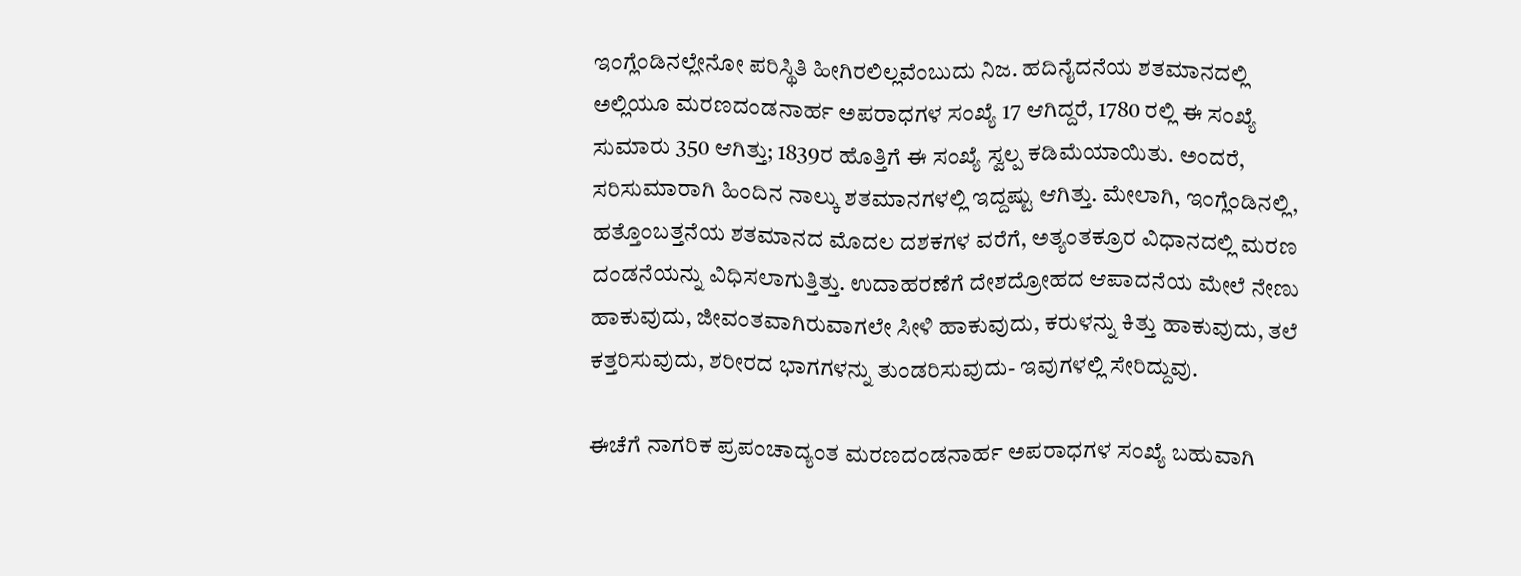ಇಂಗ್ಲೆಂಡಿನಲ್ಲೇನೋ ಪರಿಸ್ಥಿತಿ ಹೀಗಿರಲಿಲ್ಲವೆಂಬುದು ನಿಜ. ಹದಿನೈದನೆಯ ಶತಮಾನದಲ್ಲಿ ಅಲ್ಲಿಯೂ ಮರಣದಂಡನಾರ್ಹ ಅಪರಾಧಗಳ ಸಂಖ್ಯೆ 17 ಆಗಿದ್ದರೆ, 1780 ರಲ್ಲಿ ಈ ಸಂಖ್ಯೆ ಸುಮಾರು 350 ಆಗಿತ್ತು; 1839ರ ಹೊತ್ತಿಗೆ ಈ ಸಂಖ್ಯೆ ಸ್ವಲ್ಪ ಕಡಿಮೆಯಾಯಿತು. ಅಂದರೆ, ಸರಿಸುಮಾರಾಗಿ ಹಿಂದಿನ ನಾಲ್ಕು ಶತಮಾನಗಳಲ್ಲಿ ಇದ್ದಷ್ಟು ಆಗಿತ್ತು. ಮೇಲಾಗಿ, ಇಂಗ್ಲೆಂಡಿನಲ್ಲಿ, ಹತ್ತೊಂಬತ್ತನೆಯ ಶತಮಾನದ ಮೊದಲ ದಶಕಗಳ ವರೆಗೆ, ಅತ್ಯಂತಕ್ರೂರ ವಿಧಾನದಲ್ಲಿ ಮರಣ ದಂಡನೆಯನ್ನು ವಿಧಿಸಲಾಗುತ್ತಿತ್ತು. ಉದಾಹರಣೆಗೆ ದೇಶದ್ರೋಹದ ಆಪಾದನೆಯ ಮೇಲೆ ನೇಣು ಹಾಕುವುದು, ಜೀವಂತವಾಗಿರುವಾಗಲೇ ಸೀಳಿ ಹಾಕುವುದು, ಕರುಳನ್ನು ಕಿತ್ತು ಹಾಕುವುದು, ತಲೆ ಕತ್ತರಿಸುವುದು, ಶರೀರದ ಭಾಗಗಳನ್ನು ತುಂಡರಿಸುವುದು- ಇವುಗಳಲ್ಲಿ ಸೇರಿದ್ದುವು.

ಈಚೆಗೆ ನಾಗರಿಕ ಪ್ರಪಂಚಾದ್ಯಂತ ಮರಣದಂಡನಾರ್ಹ ಅಪರಾಧಗಳ ಸಂಖ್ಯೆ ಬಹುವಾಗಿ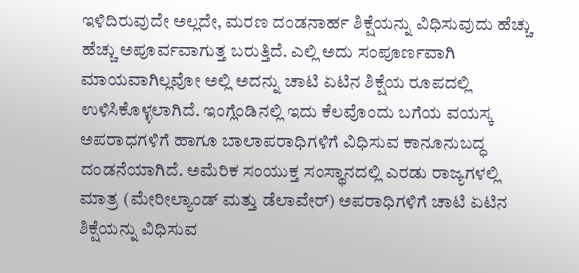ಇಳಿದಿರುವುದೇ ಅಲ್ಲದೇ, ಮರಣ ದಂಡನಾರ್ಹ ಶಿಕ್ಷೆಯನ್ನು ವಿಧಿಸುವುದು ಹೆಚ್ಚು ಹೆಚ್ಚು ಅಪೂರ್ವವಾಗುತ್ತ ಬರುತ್ತಿದೆ. ಎಲ್ಲಿ ಅದು ಸಂಪೂರ್ಣವಾಗಿ ಮಾಯವಾಗಿಲ್ಲವೋ ಅಲ್ಲಿ ಅದನ್ನು ಚಾಟಿ ಏಟಿನ ಶಿಕ್ಷೆಯ ರೂಪದಲ್ಲಿ ಉಳಿಸಿಕೊಳ್ಳಲಾಗಿದೆ. ಇಂಗ್ಲೆಂಡಿನಲ್ಲಿ ಇದು ಕೆಲವೊಂದು ಬಗೆಯ ವಯಸ್ಕ ಅಪರಾಧಗಳಿಗೆ ಹಾಗೂ ಬಾಲಾಪರಾಧಿಗಳಿಗೆ ವಿಧಿಸುವ ಕಾನೂನುಬದ್ಧ ದಂಡನೆಯಾಗಿದೆ. ಅಮೆರಿಕ ಸಂಯುಕ್ತ ಸಂಸ್ಥಾನದಲ್ಲಿ ಎರಡು ರಾಜ್ಯಗಳಲ್ಲಿ ಮಾತ್ರ (ಮೇರೀಲ್ಯಾಂಡ್ ಮತ್ತು ಡೆಲಾವೇರ್) ಅಪರಾಧಿಗಳಿಗೆ ಚಾಟಿ ಏಟಿನ ಶಿಕ್ಷೆಯನ್ನು ವಿಧಿಸುವ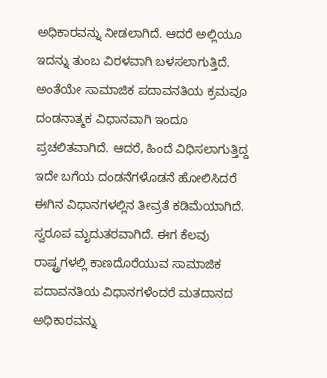ಅಧಿಕಾರವನ್ನು ನೀಡಲಾಗಿದೆ. ಆದರೆ ಅಲ್ಲಿಯೂ ಇದನ್ನು ತುಂಬ ವಿರಳವಾಗಿ ಬಳಸಲಾಗುತ್ತಿದೆ. ಅಂತೆಯೇ ಸಾಮಾಜಿಕ ಪದಾವನತಿಯ ಕ್ರಮವೂ ದಂಡನಾತ್ಮಕ ವಿಧಾನವಾಗಿ ಇಂದೂ ಪ್ರಚಲಿತವಾಗಿದೆ. ಆದರೆ, ಹಿಂದೆ ವಿಧಿಸಲಾಗುತ್ತಿದ್ದ ಇದೇ ಬಗೆಯ ದಂಡನೆಗಳೊಡನೆ ಹೋಲಿಸಿದರೆ ಈಗಿನ ವಿಧಾನಗಳಲ್ಲಿನ ತೀವ್ರತೆ ಕಡಿಮೆಯಾಗಿದೆ. ಸ್ವರೂಪ ಮೃದುತರವಾಗಿದೆ. ಈಗ ಕೆಲವು ರಾಷ್ಟ್ರಗಳಲ್ಲಿ ಕಾಣದೊರೆಯುವ ಸಾಮಾಜಿಕ ಪದಾವನತಿಯ ವಿಧಾನಗಳೆಂದರೆ ಮತದಾನದ ಅಧಿಕಾರವನ್ನು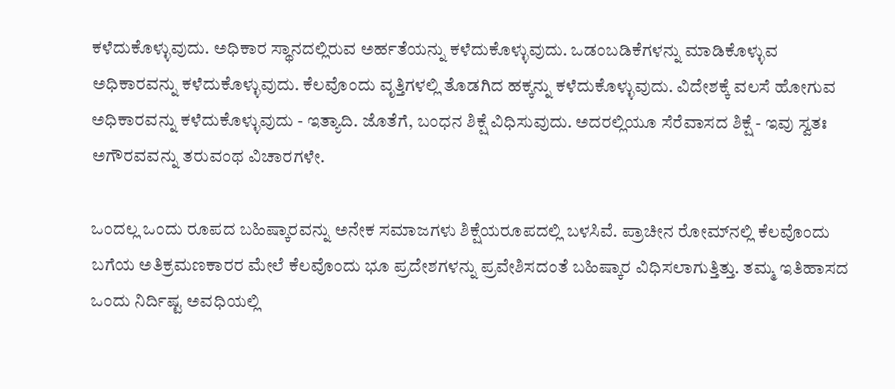ಕಳೆದುಕೊಳ್ಳುವುದು. ಅಧಿಕಾರ ಸ್ಥಾನದಲ್ಲಿರುವ ಅರ್ಹತೆಯನ್ನು ಕಳೆದುಕೊಳ್ಳುವುದು. ಒಡಂಬಡಿಕೆಗಳನ್ನು ಮಾಡಿಕೊಳ್ಳುವ ಅಧಿಕಾರವನ್ನು ಕಳೆದುಕೊಳ್ಳುವುದು. ಕೆಲವೊಂದು ವೃತ್ತಿಗಳಲ್ಲಿ ತೊಡಗಿದ ಹಕ್ಕನ್ನು ಕಳೆದುಕೊಳ್ಳುವುದು. ವಿದೇಶಕ್ಕೆ ವಲಸೆ ಹೋಗುವ ಅಧಿಕಾರವನ್ನು ಕಳೆದುಕೊಳ್ಳುವುದು - ಇತ್ಯಾದಿ. ಜೊತೆಗೆ, ಬಂಧನ ಶಿಕ್ಷೆ ವಿಧಿಸುವುದು. ಅದರಲ್ಲಿಯೂ ಸೆರೆವಾಸದ ಶಿಕ್ಷೆ - ಇವು ಸ್ವತಃ ಅಗೌರವವನ್ನು ತರುವಂಥ ವಿಚಾರಗಳೇ.

ಒಂದಲ್ಲ ಒಂದು ರೂಪದ ಬಹಿಷ್ಕಾರವನ್ನು ಅನೇಕ ಸಮಾಜಗಳು ಶಿಕ್ಷೆಯರೂಪದಲ್ಲಿ ಬಳಸಿವೆ. ಪ್ರಾಚೀನ ರೋಮ್‍ನಲ್ಲಿ ಕೆಲವೊಂದು ಬಗೆಯ ಅತಿಕ್ರಮಣಕಾರರ ಮೇಲೆ ಕೆಲವೊಂದು ಭೂ ಪ್ರದೇಶಗಳನ್ನು ಪ್ರವೇಶಿಸದಂತೆ ಬಹಿಷ್ಕಾರ ವಿಧಿಸಲಾಗುತ್ತಿತ್ತು. ತಮ್ಮ ಇತಿಹಾಸದ ಒಂದು ನಿರ್ದಿಷ್ಟ ಅವಧಿಯಲ್ಲಿ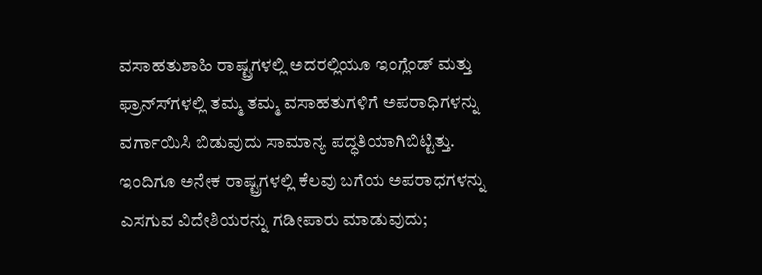ವಸಾಹತುಶಾಹಿ ರಾಷ್ಟ್ರಗಳಲ್ಲಿ ಅದರಲ್ಲಿಯೂ ಇಂಗ್ಲೆಂಡ್ ಮತ್ತು ಫ್ರಾನ್ಸ್‍ಗಳಲ್ಲಿ ತಮ್ಮ ತಮ್ಮ ವಸಾಹತುಗಳಿಗೆ ಅಪರಾಧಿಗಳನ್ನು ವರ್ಗಾಯಿಸಿ ಬಿಡುವುದು ಸಾಮಾನ್ಯ ಪದ್ಧತಿಯಾಗಿಬಿಟ್ಟಿತ್ತು. ಇಂದಿಗೂ ಅನೇಕ ರಾಷ್ಟ್ರಗಳಲ್ಲಿ ಕೆಲವು ಬಗೆಯ ಅಪರಾಧಗಳನ್ನು ಎಸಗುವ ವಿದೇಶಿಯರನ್ನು ಗಡೀಪಾರು ಮಾಡುವುದು;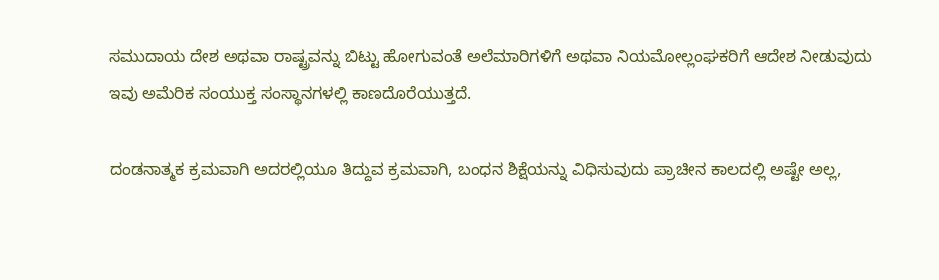ಸಮುದಾಯ ದೇಶ ಅಥವಾ ರಾಷ್ಟ್ರವನ್ನು ಬಿಟ್ಟು ಹೋಗುವಂತೆ ಅಲೆಮಾರಿಗಳಿಗೆ ಅಥವಾ ನಿಯಮೋಲ್ಲಂಘಕರಿಗೆ ಆದೇಶ ನೀಡುವುದು ಇವು ಅಮೆರಿಕ ಸಂಯುಕ್ತ ಸಂಸ್ಥಾನಗಳಲ್ಲಿ ಕಾಣದೊರೆಯುತ್ತದೆ.

ದಂಡನಾತ್ಮಕ ಕ್ರಮವಾಗಿ ಅದರಲ್ಲಿಯೂ ತಿದ್ದುವ ಕ್ರಮವಾಗಿ, ಬಂಧನ ಶಿಕ್ಷೆಯನ್ನು ವಿಧಿಸುವುದು ಪ್ರಾಚೀನ ಕಾಲದಲ್ಲಿ ಅಷ್ಟೇ ಅಲ್ಲ,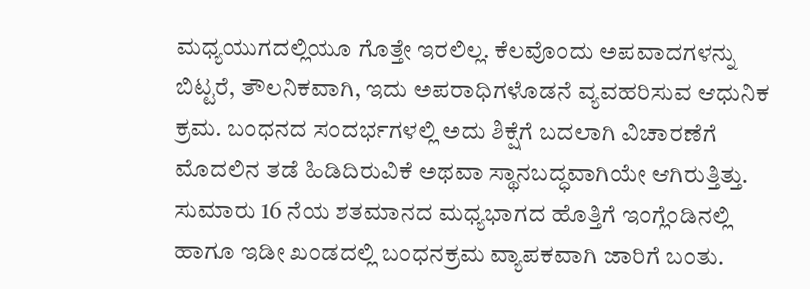ಮಧ್ಯಯುಗದಲ್ಲಿಯೂ ಗೊತ್ತೇ ಇರಲಿಲ್ಲ. ಕೆಲವೊಂದು ಅಪವಾದಗಳನ್ನು ಬಿಟ್ಟರೆ, ತೌಲನಿಕವಾಗಿ, ಇದು ಅಪರಾಧಿಗಳೊಡನೆ ವ್ಯವಹರಿಸುವ ಆಧುನಿಕ ಕ್ರಮ. ಬಂಧನದ ಸಂದರ್ಭಗಳಲ್ಲಿ ಅದು ಶಿಕ್ಷೆಗೆ ಬದಲಾಗಿ ವಿಚಾರಣೆಗೆ ಮೊದಲಿನ ತಡೆ ಹಿಡಿದಿರುವಿಕೆ ಅಥವಾ ಸ್ಥಾನಬದ್ಧವಾಗಿಯೇ ಆಗಿರುತ್ತಿತ್ತು. ಸುಮಾರು 16 ನೆಯ ಶತಮಾನದ ಮಧ್ಯಭಾಗದ ಹೊತ್ತಿಗೆ ಇಂಗ್ಲೆಂಡಿನಲ್ಲಿ ಹಾಗೂ ಇಡೀ ಖಂಡದಲ್ಲಿ ಬಂಧನಕ್ರಮ ವ್ಯಾಪಕವಾಗಿ ಜಾರಿಗೆ ಬಂತು.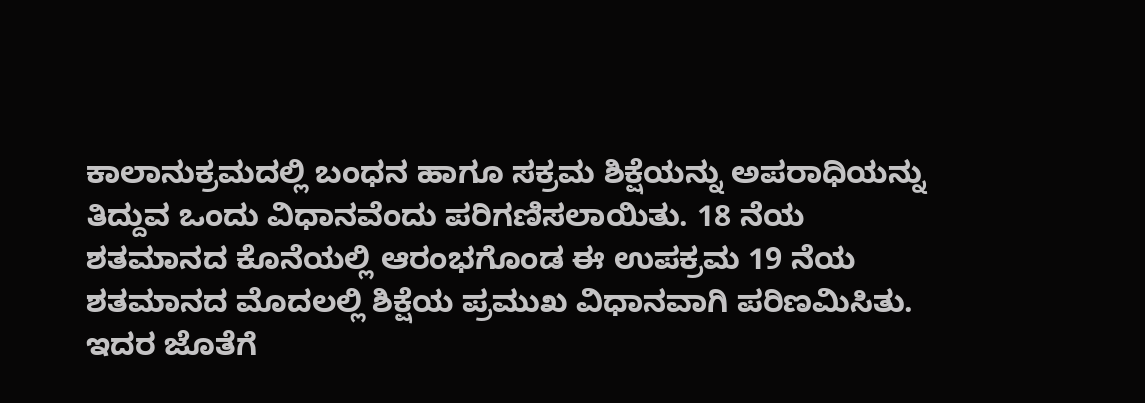ಕಾಲಾನುಕ್ರಮದಲ್ಲಿ ಬಂಧನ ಹಾಗೂ ಸಕ್ರಮ ಶಿಕ್ಷೆಯನ್ನು ಅಪರಾಧಿಯನ್ನು ತಿದ್ದುವ ಒಂದು ವಿಧಾನವೆಂದು ಪರಿಗಣಿಸಲಾಯಿತು. 18 ನೆಯ ಶತಮಾನದ ಕೊನೆಯಲ್ಲಿ ಆರಂಭಗೊಂಡ ಈ ಉಪಕ್ರಮ 19 ನೆಯ ಶತಮಾನದ ಮೊದಲಲ್ಲಿ ಶಿಕ್ಷೆಯ ಪ್ರಮುಖ ವಿಧಾನವಾಗಿ ಪರಿಣಮಿಸಿತು. ಇದರ ಜೊತೆಗೆ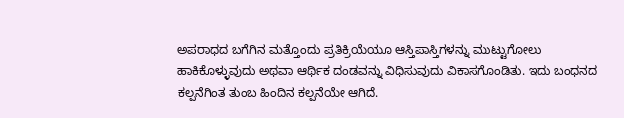ಅಪರಾಧದ ಬಗೆಗಿನ ಮತ್ತೊಂದು ಪ್ರತಿಕ್ರಿಯೆಯೂ ಆಸ್ತಿಪಾಸ್ತಿಗಳನ್ನು ಮುಟ್ಟುಗೋಲು ಹಾಕಿಕೊಳ್ಳುವುದು ಅಥವಾ ಆರ್ಥಿಕ ದಂಡವನ್ನು ವಿಧಿಸುವುದು ವಿಕಾಸಗೊಂಡಿತು. ಇದು ಬಂಧನದ ಕಲ್ಪನೆಗಿಂತ ತುಂಬ ಹಿಂದಿನ ಕಲ್ಪನೆಯೇ ಆಗಿದೆ.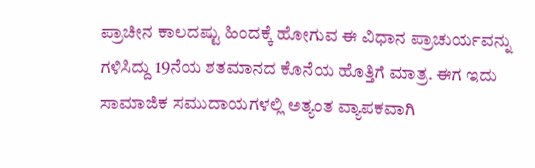ಪ್ರಾಚೀನ ಕಾಲದಷ್ಟು ಹಿಂದಕ್ಕೆ ಹೋಗುವ ಈ ವಿಧಾನ ಪ್ರಾಚುರ್ಯವನ್ನು ಗಳಿಸಿದ್ದು 19ನೆಯ ಶತಮಾನದ ಕೊನೆಯ ಹೊತ್ತಿಗೆ ಮಾತ್ರ. ಈಗ ಇದು ಸಾಮಾಜಿಕ ಸಮುದಾಯಗಳಲ್ಲಿ ಅತ್ಯಂತ ವ್ಯಾಪಕವಾಗಿ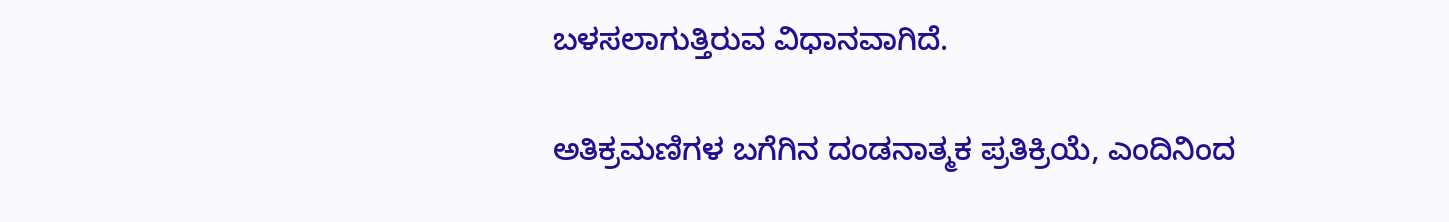ಬಳಸಲಾಗುತ್ತಿರುವ ವಿಧಾನವಾಗಿದೆ.

ಅತಿಕ್ರಮಣಿಗಳ ಬಗೆಗಿನ ದಂಡನಾತ್ಮಕ ಪ್ರತಿಕ್ರಿಯೆ, ಎಂದಿನಿಂದ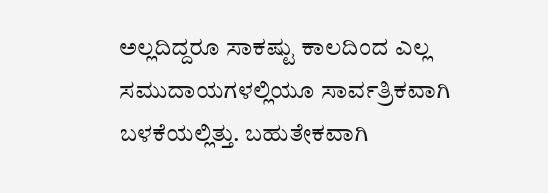ಅಲ್ಲದಿದ್ದರೂ ಸಾಕಷ್ಟು ಕಾಲದಿಂದ ಎಲ್ಲ ಸಮುದಾಯಗಳಲ್ಲಿಯೂ ಸಾರ್ವತ್ರಿಕವಾಗಿ ಬಳಕೆಯಲ್ಲಿತ್ತು. ಬಹುತೇಕವಾಗಿ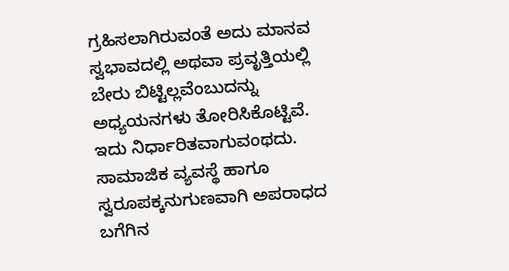ಗ್ರಹಿಸಲಾಗಿರುವಂತೆ ಅದು ಮಾನವ ಸ್ವಭಾವದಲ್ಲಿ ಅಥವಾ ಪ್ರವೃತ್ತಿಯಲ್ಲಿ ಬೇರು ಬಿಟ್ಟಿಲ್ಲವೆಂಬುದನ್ನು ಅಧ್ಯಯನಗಳು ತೋರಿಸಿಕೊಟ್ಟಿವೆ. ಇದು ನಿರ್ಧಾರಿತವಾಗುವಂಥದು. ಸಾಮಾಜಿಕ ವ್ಯವಸ್ಥೆ ಹಾಗೂ ಸ್ವರೂಪಕ್ಕನುಗುಣವಾಗಿ ಅಪರಾಧದ ಬಗೆಗಿನ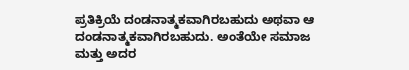ಪ್ರತಿಕ್ರಿಯೆ ದಂಡನಾತ್ಮಕವಾಗಿರಬಹುದು ಅಥವಾ ಆ ದಂಡನಾತ್ಮಕವಾಗಿರಬಹುದು. ಅಂತೆಯೇ ಸಮಾಜ ಮತ್ತು ಅದರ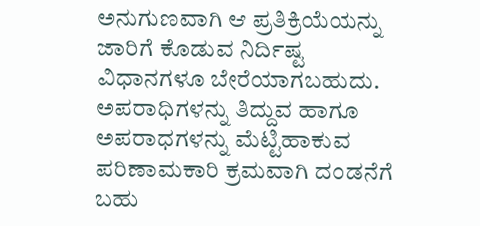ಅನುಗುಣವಾಗಿ ಆ ಪ್ರತಿಕ್ರಿಯೆಯನ್ನು ಜಾರಿಗೆ ಕೊಡುವ ನಿರ್ದಿಷ್ಟ ವಿಧಾನಗಳೂ ಬೇರೆಯಾಗಬಹುದು.
ಅಪರಾಧಿಗಳನ್ನು ತಿದ್ದುವ ಹಾಗೂ ಅಪರಾಧಗಳನ್ನು ಮೆಟ್ಟಿಹಾಕುವ ಪರಿಣಾಮಕಾರಿ ಕ್ರಮವಾಗಿ ದಂಡನೆಗೆ ಬಹು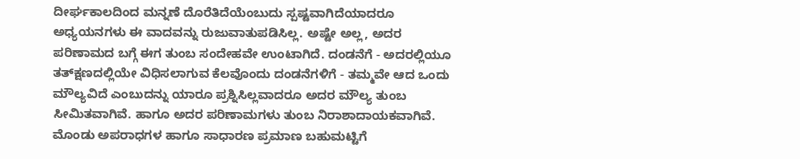ದೀರ್ಘಕಾಲದಿಂದ ಮನ್ನಣೆ ದೊರೆತಿದೆಯೆಂಬುದು ಸ್ಪಷ್ಟವಾಗಿದೆಯಾದರೂ ಅಧ್ಯಯನಗಳು ಈ ವಾದವನ್ನು ರುಜುವಾತುಪಡಿಸಿಲ್ಲ. ಅಷ್ಟೇ ಅಲ್ಲ, ಅದರ ಪರಿಣಾಮದ ಬಗ್ಗೆ ಈಗ ತುಂಬ ಸಂದೇಹವೇ ಉಂಟಾಗಿದೆ. ದಂಡನೆಗೆ - ಅದರಲ್ಲಿಯೂ ತತ್‍ಕ್ಷಣದಲ್ಲಿಯೇ ವಿಧಿಸಲಾಗುವ ಕೆಲವೊಂದು ದಂಡನೆಗಳಿಗೆ - ತಮ್ಮವೇ ಆದ ಒಂದು ಮೌಲ್ಯವಿದೆ ಎಂಬುದನ್ನು ಯಾರೂ ಪ್ರಶ್ನಿಸಿಲ್ಲವಾದರೂ ಅದರ ಮೌಲ್ಯ ತುಂಬ ಸೀಮಿತವಾಗಿವೆ. ಹಾಗೂ ಅದರ ಪರಿಣಾಮಗಳು ತುಂಬ ನಿರಾಶಾದಾಯಕವಾಗಿವೆ. ಮೊಂಡು ಅಪರಾಧಗಳ ಹಾಗೂ ಸಾಧಾರಣ ಪ್ರಮಾಣ ಬಹುಮಟ್ಟಿಗೆ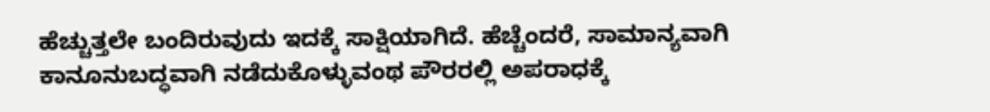ಹೆಚ್ಚುತ್ತಲೇ ಬಂದಿರುವುದು ಇದಕ್ಕೆ ಸಾಕ್ಷಿಯಾಗಿದೆ. ಹೆಚ್ಚೆಂದರೆ, ಸಾಮಾನ್ಯವಾಗಿ ಕಾನೂನುಬದ್ಧವಾಗಿ ನಡೆದುಕೊಳ್ಳುವಂಥ ಪೌರರಲ್ಲಿ ಅಪರಾಧಕ್ಕೆ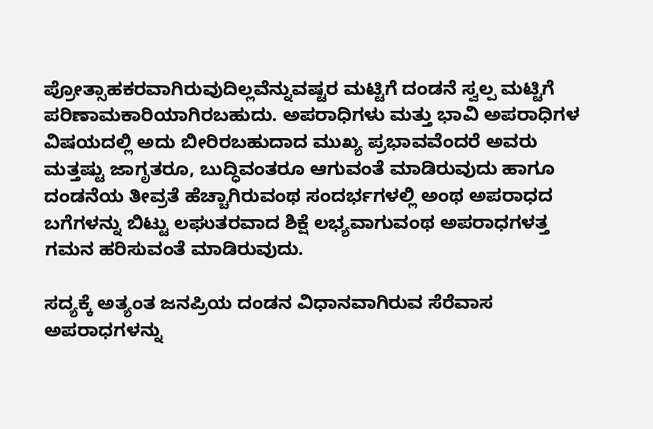ಪ್ರೋತ್ಸಾಹಕರವಾಗಿರುವುದಿಲ್ಲವೆನ್ನುವಷ್ಟರ ಮಟ್ಟಿಗೆ ದಂಡನೆ ಸ್ವಲ್ಪ ಮಟ್ಟಿಗೆ ಪರಿಣಾಮಕಾರಿಯಾಗಿರಬಹುದು. ಅಪರಾಧಿಗಳು ಮತ್ತು ಭಾವಿ ಅಪರಾಧಿಗಳ ವಿಷಯದಲ್ಲಿ ಅದು ಬೀರಿರಬಹುದಾದ ಮುಖ್ಯ ಪ್ರಭಾವವೆಂದರೆ ಅವರು ಮತ್ತಷ್ಟು ಜಾಗೃತರೂ, ಬುದ್ಧಿವಂತರೂ ಆಗುವಂತೆ ಮಾಡಿರುವುದು ಹಾಗೂ ದಂಡನೆಯ ತೀವ್ರತೆ ಹೆಚ್ಚಾಗಿರುವಂಥ ಸಂದರ್ಭಗಳಲ್ಲಿ ಅಂಥ ಅಪರಾಧದ ಬಗೆಗಳನ್ನು ಬಿಟ್ಟು ಲಘುತರವಾದ ಶಿಕ್ಷೆ ಲಭ್ಯವಾಗುವಂಥ ಅಪರಾಧಗಳತ್ತ ಗಮನ ಹರಿಸುವಂತೆ ಮಾಡಿರುವುದು.

ಸದ್ಯಕ್ಕೆ ಅತ್ಯಂತ ಜನಪ್ರಿಯ ದಂಡನ ವಿಧಾನವಾಗಿರುವ ಸೆರೆವಾಸ ಅಪರಾಧಗಳನ್ನು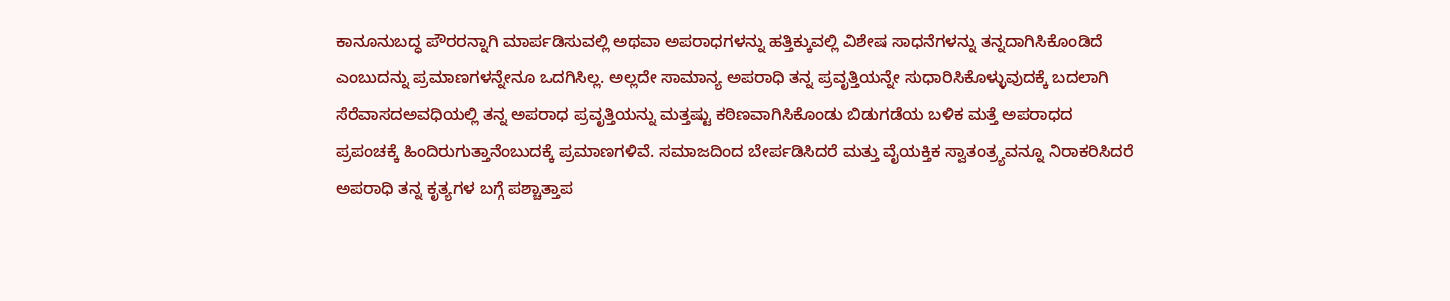ಕಾನೂನುಬದ್ಧ ಪೌರರನ್ನಾಗಿ ಮಾರ್ಪಡಿಸುವಲ್ಲಿ ಅಥವಾ ಅಪರಾಧಗಳನ್ನು ಹತ್ತಿಕ್ಕುವಲ್ಲಿ ವಿಶೇಷ ಸಾಧನೆಗಳನ್ನು ತನ್ನದಾಗಿಸಿಕೊಂಡಿದೆ ಎಂಬುದನ್ನು ಪ್ರಮಾಣಗಳನ್ನೇನೂ ಒದಗಿಸಿಲ್ಲ. ಅಲ್ಲದೇ ಸಾಮಾನ್ಯ ಅಪರಾಧಿ ತನ್ನ ಪ್ರವೃತ್ತಿಯನ್ನೇ ಸುಧಾರಿಸಿಕೊಳ್ಳುವುದಕ್ಕೆ ಬದಲಾಗಿ ಸೆರೆವಾಸದಅವಧಿಯಲ್ಲಿ ತನ್ನ ಅಪರಾಧ ಪ್ರವೃತ್ತಿಯನ್ನು ಮತ್ತಷ್ಟು ಕಠಿಣವಾಗಿಸಿಕೊಂಡು ಬಿಡುಗಡೆಯ ಬಳಿಕ ಮತ್ತೆ ಅಪರಾಧದ ಪ್ರಪಂಚಕ್ಕೆ ಹಿಂದಿರುಗುತ್ತಾನೆಂಬುದಕ್ಕೆ ಪ್ರಮಾಣಗಳಿವೆ. ಸಮಾಜದಿಂದ ಬೇರ್ಪಡಿಸಿದರೆ ಮತ್ತು ವೈಯಕ್ತಿಕ ಸ್ವಾತಂತ್ರ್ಯವನ್ನೂ ನಿರಾಕರಿಸಿದರೆ ಅಪರಾಧಿ ತನ್ನ ಕೃತ್ಯಗಳ ಬಗ್ಗೆ ಪಶ್ಚಾತ್ತಾಪ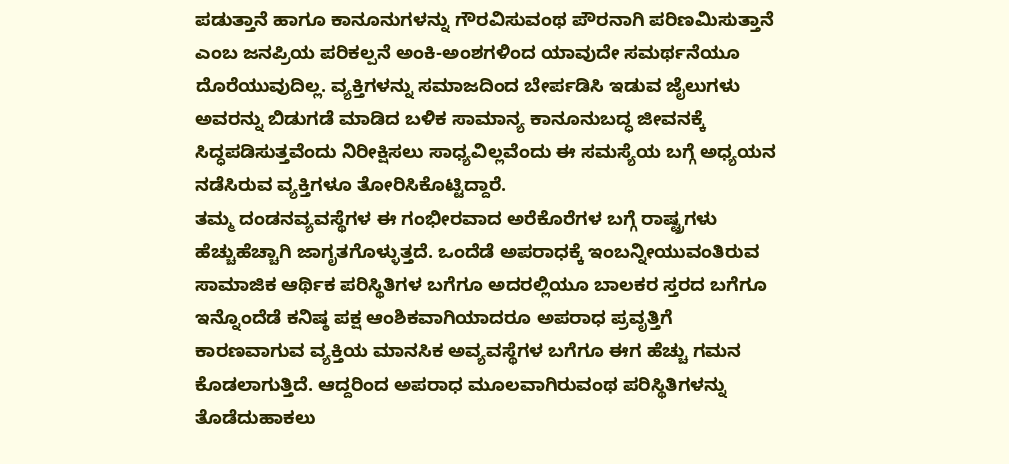ಪಡುತ್ತಾನೆ ಹಾಗೂ ಕಾನೂನುಗಳನ್ನು ಗೌರವಿಸುವಂಥ ಪೌರನಾಗಿ ಪರಿಣಮಿಸುತ್ತಾನೆ ಎಂಬ ಜನಪ್ರಿಯ ಪರಿಕಲ್ಪನೆ ಅಂಕಿ-ಅಂಶಗಳಿಂದ ಯಾವುದೇ ಸಮರ್ಥನೆಯೂ ದೊರೆಯುವುದಿಲ್ಲ. ವ್ಯಕ್ತಿಗಳನ್ನು ಸಮಾಜದಿಂದ ಬೇರ್ಪಡಿಸಿ ಇಡುವ ಜೈಲುಗಳು ಅವರನ್ನು ಬಿಡುಗಡೆ ಮಾಡಿದ ಬಳಿಕ ಸಾಮಾನ್ಯ ಕಾನೂನುಬದ್ಧ ಜೀವನಕ್ಕೆ ಸಿದ್ಧಪಡಿಸುತ್ತವೆಂದು ನಿರೀಕ್ಷಿಸಲು ಸಾಧ್ಯವಿಲ್ಲವೆಂದು ಈ ಸಮಸ್ಯೆಯ ಬಗ್ಗೆ ಅಧ್ಯಯನ ನಡೆಸಿರುವ ವ್ಯಕ್ತಿಗಳೂ ತೋರಿಸಿಕೊಟ್ಟಿದ್ದಾರೆ.
ತಮ್ಮ ದಂಡನವ್ಯವಸ್ಥೆಗಳ ಈ ಗಂಭೀರವಾದ ಅರೆಕೊರೆಗಳ ಬಗ್ಗೆ ರಾಷ್ಟ್ರಗಳು ಹೆಚ್ಚುಹೆಚ್ಚಾಗಿ ಜಾಗೃತಗೊಳ್ಳುತ್ತದೆ. ಒಂದೆಡೆ ಅಪರಾಧಕ್ಕೆ ಇಂಬನ್ನೀಯುವಂತಿರುವ ಸಾಮಾಜಿಕ ಆರ್ಥಿಕ ಪರಿಸ್ಥಿತಿಗಳ ಬಗೆಗೂ ಅದರಲ್ಲಿಯೂ ಬಾಲಕರ ಸ್ತರದ ಬಗೆಗೂ ಇನ್ನೊಂದೆಡೆ ಕನಿಷ್ಠ ಪಕ್ಷ ಆಂಶಿಕವಾಗಿಯಾದರೂ ಅಪರಾಧ ಪ್ರವೃತ್ತಿಗೆ ಕಾರಣವಾಗುವ ವ್ಯಕ್ತಿಯ ಮಾನಸಿಕ ಅವ್ಯವಸ್ಥೆಗಳ ಬಗೆಗೂ ಈಗ ಹೆಚ್ಚು ಗಮನ ಕೊಡಲಾಗುತ್ತಿದೆ. ಆದ್ದರಿಂದ ಅಪರಾಧ ಮೂಲವಾಗಿರುವಂಥ ಪರಿಸ್ಥಿತಿಗಳನ್ನು ತೊಡೆದುಹಾಕಲು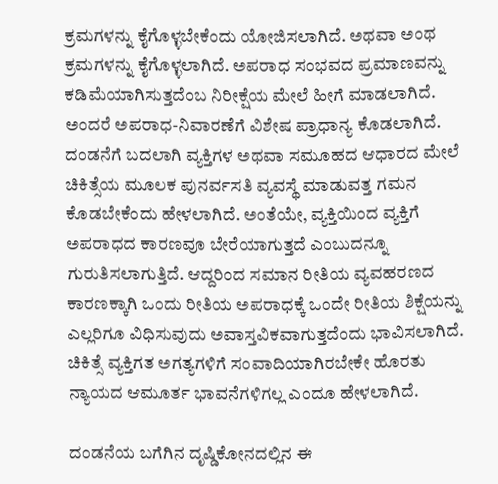ಕ್ರಮಗಳನ್ನು ಕೈಗೊಳ್ಳಬೇಕೆಂದು ಯೋಜಿಸಲಾಗಿದೆ. ಅಥವಾ ಅಂಥ ಕ್ರಮಗಳನ್ನು ಕೈಗೊಳ್ಳಲಾಗಿದೆ. ಅಪರಾಧ ಸಂಭವದ ಪ್ರಮಾಣವನ್ನು ಕಡಿಮೆಯಾಗಿಸುತ್ತದೆಂಬ ನಿರೀಕ್ಷೆಯ ಮೇಲೆ ಹೀಗೆ ಮಾಡಲಾಗಿದೆ. ಅಂದರೆ ಅಪರಾಧ-ನಿವಾರಣೆಗೆ ವಿಶೇಷ ಪ್ರಾಧಾನ್ಯ ಕೊಡಲಾಗಿದೆ. ದಂಡನೆಗೆ ಬದಲಾಗಿ ವ್ಯಕ್ತಿಗಳ ಅಥವಾ ಸಮೂಹದ ಆಧಾರದ ಮೇಲೆ ಚಿಕಿತ್ಸೆಯ ಮೂಲಕ ಪುನರ್ವಸತಿ ವ್ಯವಸ್ಥೆ ಮಾಡುವತ್ತ ಗಮನ ಕೊಡಬೇಕೆಂದು ಹೇಳಲಾಗಿದೆ. ಅಂತೆಯೇ, ವ್ಯಕ್ತಿಯಿಂದ ವ್ಯಕ್ತಿಗೆ ಅಪರಾಧದ ಕಾರಣವೂ ಬೇರೆಯಾಗುತ್ತದೆ ಎಂಬುದನ್ನೂ ಗುರುತಿಸಲಾಗುತ್ತಿದೆ. ಆದ್ದರಿಂದ ಸಮಾನ ರೀತಿಯ ವ್ಯವಹರಣದ ಕಾರಣಕ್ಕಾಗಿ ಒಂದು ರೀತಿಯ ಅಪರಾಧಕ್ಕೆ ಒಂದೇ ರೀತಿಯ ಶಿಕ್ಷೆಯನ್ನು ಎಲ್ಲರಿಗೂ ವಿಧಿಸುವುದು ಅವಾಸ್ತವಿಕವಾಗುತ್ತದೆಂದು ಭಾವಿಸಲಾಗಿದೆ. ಚಿಕಿತ್ಸೆ ವ್ಯಕ್ತಿಗತ ಅಗತ್ಯಗಳಿಗೆ ಸಂವಾದಿಯಾಗಿರಬೇಕೇ ಹೊರತು ನ್ಯಾಯದ ಆಮೂರ್ತ ಭಾವನೆಗಳಿಗಲ್ಲ ಎಂದೂ ಹೇಳಲಾಗಿದೆ.

ದಂಡನೆಯ ಬಗೆಗಿನ ದೃಷ್ಡಿಕೋನದಲ್ಲಿನ ಈ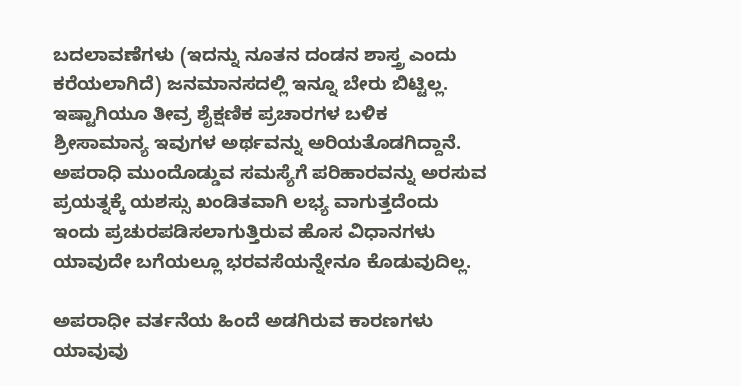ಬದಲಾವಣೆಗಳು (ಇದನ್ನು ನೂತನ ದಂಡನ ಶಾಸ್ತ್ರ ಎಂದು ಕರೆಯಲಾಗಿದೆ) ಜನಮಾನಸದಲ್ಲಿ ಇನ್ನೂ ಬೇರು ಬಿಟ್ಟಿಲ್ಲ. ಇಷ್ಟಾಗಿಯೂ ತೀವ್ರ ಶೈಕ್ಷಣಿಕ ಪ್ರಚಾರಗಳ ಬಳಿಕ ಶ್ರೀಸಾಮಾನ್ಯ ಇವುಗಳ ಅರ್ಥವನ್ನು ಅರಿಯತೊಡಗಿದ್ದಾನೆ. ಅಪರಾಧಿ ಮುಂದೊಡ್ಡುವ ಸಮಸ್ಯೆಗೆ ಪರಿಹಾರವನ್ನು ಅರಸುವ ಪ್ರಯತ್ನಕ್ಕೆ ಯಶಸ್ಸು ಖಂಡಿತವಾಗಿ ಲಭ್ಯ ವಾಗುತ್ತದೆಂದು ಇಂದು ಪ್ರಚುರಪಡಿಸಲಾಗುತ್ತಿರುವ ಹೊಸ ವಿಧಾನಗಳು ಯಾವುದೇ ಬಗೆಯಲ್ಲೂ ಭರವಸೆಯನ್ನೇನೂ ಕೊಡುವುದಿಲ್ಲ.

ಅಪರಾಧೀ ವರ್ತನೆಯ ಹಿಂದೆ ಅಡಗಿರುವ ಕಾರಣಗಳು ಯಾವುವು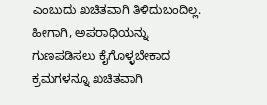ಎಂಬುದು ಖಚಿತವಾಗಿ ತಿಳಿದುಬಂದಿಲ್ಲ. ಹೀಗಾಗಿ, ಅಪರಾಧಿಯನ್ನು ಗುಣಪಡಿಸಲು ಕೈಗೊಳ್ಳಬೇಕಾದ ಕ್ರಮಗಳನ್ನೂ ಖಚಿತವಾಗಿ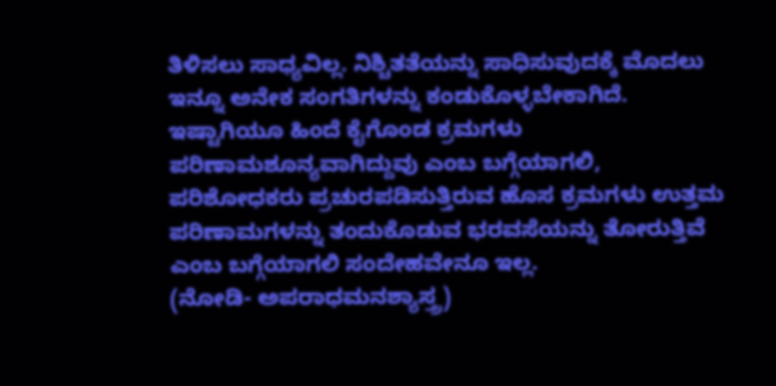ತಿಳಿಸಲು ಸಾಧ್ಯವಿಲ್ಲ. ನಿಶ್ಚಿತತೆಯನ್ನು ಸಾಧಿಸುವುದಕ್ಕೆ ಮೊದಲು ಇನ್ನೂ ಅನೇಕ ಸಂಗತಿಗಳನ್ನು ಕಂಡುಕೊಳ್ಳಬೇಕಾಗಿದೆ. ಇಷ್ಟಾಗಿಯೂ ಹಿಂದೆ ಕೈಗೊಂಡ ಕ್ರಮಗಳು ಪರಿಣಾಮಶೂನ್ಯವಾಗಿದ್ದುವು ಎಂಬ ಬಗ್ಗೆಯಾಗಲಿ, ಪರಿಶೋಧಕರು ಪ್ರಚುರಪಡಿಸುತ್ತಿರುವ ಹೊಸ ಕ್ರಮಗಳು ಉತ್ತಮ ಪರಿಣಾಮಗಳನ್ನು ತಂದುಕೊಡುವ ಭರವಸೆಯನ್ನು ತೋರುತ್ತಿವೆ ಎಂಬ ಬಗ್ಗೆಯಾಗಲಿ ಸಂದೇಹವೇನೂ ಇಲ್ಲ.
(ನೋಡಿ- ಅಪರಾಧಮನಶ್ಯಾಸ್ತ್ರ)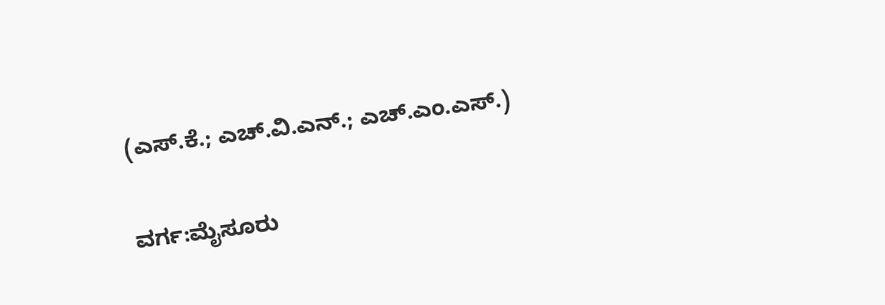(ಎಸ್.ಕೆ.; ಎಚ್.ವಿ.ಎನ್.; ಎಚ್.ಎಂ.ಎಸ್.)

ವರ್ಗ:ಮೈಸೂರು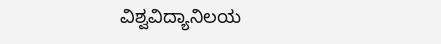ವಿಶ್ವವಿದ್ಯಾನಿಲಯ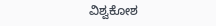ವಿಶ್ವಕೋಶ